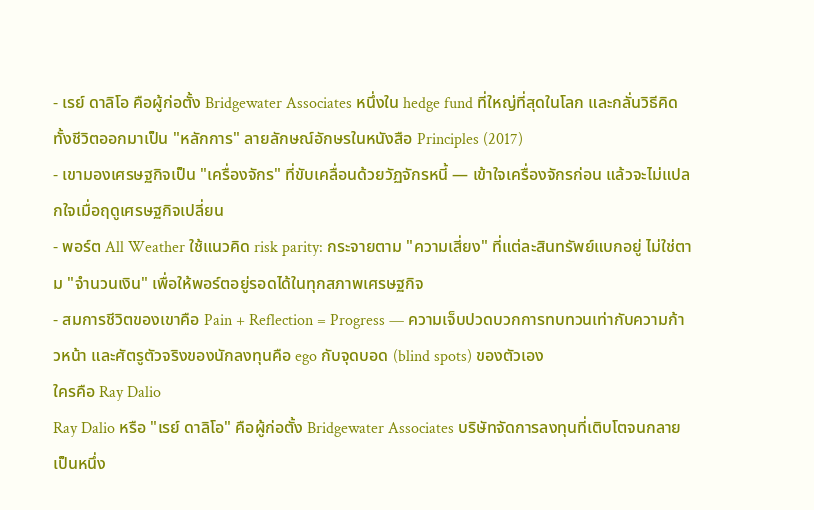- เรย์ ดาลิโอ คือผู้ก่อตั้ง Bridgewater Associates หนึ่งใน hedge fund ที่ใหญ่ที่สุดในโลก และกลั่นวิธีคิดทั้งชีวิตออกมาเป็น "หลักการ" ลายลักษณ์อักษรในหนังสือ Principles (2017)
- เขามองเศรษฐกิจเป็น "เครื่องจักร" ที่ขับเคลื่อนด้วยวัฏจักรหนี้ — เข้าใจเครื่องจักรก่อน แล้วจะไม่แปลกใจเมื่อฤดูเศรษฐกิจเปลี่ยน
- พอร์ต All Weather ใช้แนวคิด risk parity: กระจายตาม "ความเสี่ยง" ที่แต่ละสินทรัพย์แบกอยู่ ไม่ใช่ตาม "จำนวนเงิน" เพื่อให้พอร์ตอยู่รอดได้ในทุกสภาพเศรษฐกิจ
- สมการชีวิตของเขาคือ Pain + Reflection = Progress — ความเจ็บปวดบวกการทบทวนเท่ากับความก้าวหน้า และศัตรูตัวจริงของนักลงทุนคือ ego กับจุดบอด (blind spots) ของตัวเอง
ใครคือ Ray Dalio
Ray Dalio หรือ "เรย์ ดาลิโอ" คือผู้ก่อตั้ง Bridgewater Associates บริษัทจัดการลงทุนที่เติบโตจนกลายเป็นหนึ่ง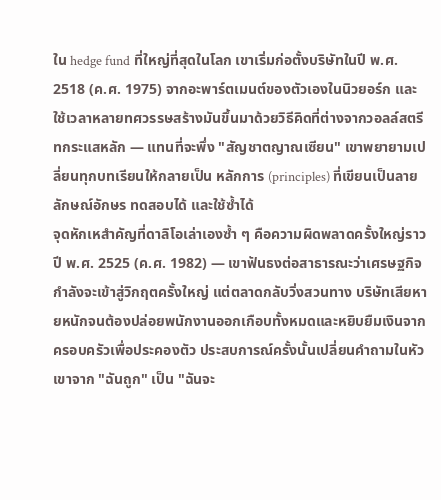ใน hedge fund ที่ใหญ่ที่สุดในโลก เขาเริ่มก่อตั้งบริษัทในปี พ.ศ. 2518 (ค.ศ. 1975) จากอะพาร์ตเมนต์ของตัวเองในนิวยอร์ก และใช้เวลาหลายทศวรรษสร้างมันขึ้นมาด้วยวิธีคิดที่ต่างจากวอลล์สตรีทกระแสหลัก — แทนที่จะพึ่ง "สัญชาตญาณเซียน" เขาพยายามเปลี่ยนทุกบทเรียนให้กลายเป็น หลักการ (principles) ที่เขียนเป็นลายลักษณ์อักษร ทดสอบได้ และใช้ซ้ำได้
จุดหักเหสำคัญที่ดาลิโอเล่าเองซ้ำ ๆ คือความผิดพลาดครั้งใหญ่ราวปี พ.ศ. 2525 (ค.ศ. 1982) — เขาฟันธงต่อสาธารณะว่าเศรษฐกิจกำลังจะเข้าสู่วิกฤตครั้งใหญ่ แต่ตลาดกลับวิ่งสวนทาง บริษัทเสียหายหนักจนต้องปล่อยพนักงานออกเกือบทั้งหมดและหยิบยืมเงินจากครอบครัวเพื่อประคองตัว ประสบการณ์ครั้งนั้นเปลี่ยนคำถามในหัวเขาจาก "ฉันถูก" เป็น "ฉันจะ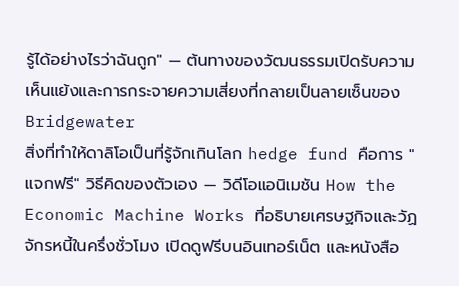รู้ได้อย่างไรว่าฉันถูก" — ต้นทางของวัฒนธรรมเปิดรับความเห็นแย้งและการกระจายความเสี่ยงที่กลายเป็นลายเซ็นของ Bridgewater
สิ่งที่ทำให้ดาลิโอเป็นที่รู้จักเกินโลก hedge fund คือการ "แจกฟรี" วิธีคิดของตัวเอง — วิดีโอแอนิเมชัน How the Economic Machine Works ที่อธิบายเศรษฐกิจและวัฏจักรหนี้ในครึ่งชั่วโมง เปิดดูฟรีบนอินเทอร์เน็ต และหนังสือ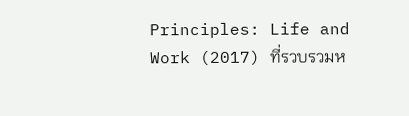Principles: Life and Work (2017) ที่รวบรวมห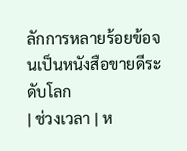ลักการหลายร้อยข้อจนเป็นหนังสือขายดีระดับโลก
| ช่วงเวลา | ห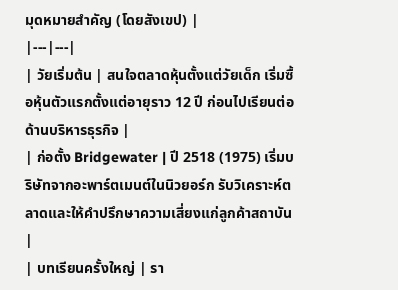มุดหมายสำคัญ (โดยสังเขป) |
|---|---|
| วัยเริ่มต้น | สนใจตลาดหุ้นตั้งแต่วัยเด็ก เริ่มซื้อหุ้นตัวแรกตั้งแต่อายุราว 12 ปี ก่อนไปเรียนต่อด้านบริหารธุรกิจ |
| ก่อตั้ง Bridgewater | ปี 2518 (1975) เริ่มบริษัทจากอะพาร์ตเมนต์ในนิวยอร์ก รับวิเคราะห์ตลาดและให้คำปรึกษาความเสี่ยงแก่ลูกค้าสถาบัน |
| บทเรียนครั้งใหญ่ | รา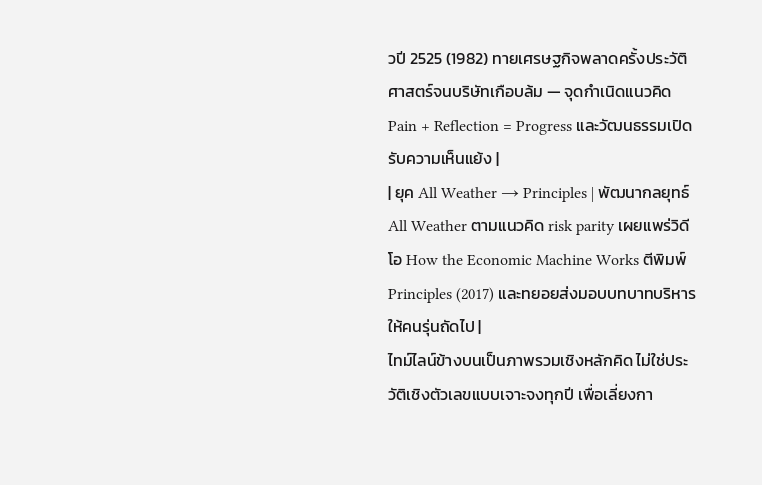วปี 2525 (1982) ทายเศรษฐกิจพลาดครั้งประวัติศาสตร์จนบริษัทเกือบล้ม — จุดกำเนิดแนวคิด Pain + Reflection = Progress และวัฒนธรรมเปิดรับความเห็นแย้ง |
| ยุค All Weather → Principles | พัฒนากลยุทธ์ All Weather ตามแนวคิด risk parity เผยแพร่วิดีโอ How the Economic Machine Works ตีพิมพ์ Principles (2017) และทยอยส่งมอบบทบาทบริหารให้คนรุ่นถัดไป |
ไทม์ไลน์ข้างบนเป็นภาพรวมเชิงหลักคิด ไม่ใช่ประวัติเชิงตัวเลขแบบเจาะจงทุกปี เพื่อเลี่ยงกา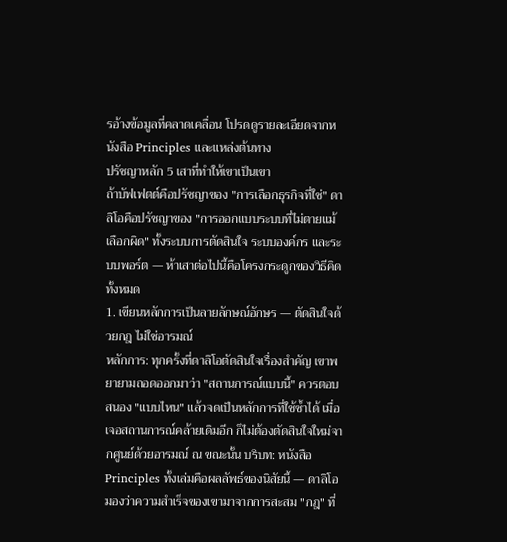รอ้างข้อมูลที่คลาดเคลื่อน โปรดดูรายละเอียดจากหนังสือ Principles และแหล่งต้นทาง
ปรัชญาหลัก 5 เสาที่ทำให้เขาเป็นเขา
ถ้าบัฟเฟตต์คือปรัชญาของ "การเลือกธุรกิจที่ใช่" ดาลิโอคือปรัชญาของ "การออกแบบระบบที่ไม่ตายแม้เลือกผิด" ทั้งระบบการตัดสินใจ ระบบองค์กร และระบบพอร์ต — ห้าเสาต่อไปนี้คือโครงกระดูกของวิธีคิดทั้งหมด
1. เขียนหลักการเป็นลายลักษณ์อักษร — ตัดสินใจด้วยกฎ ไม่ใช่อารมณ์
หลักการ: ทุกครั้งที่ดาลิโอตัดสินใจเรื่องสำคัญ เขาพยายามถอดออกมาว่า "สถานการณ์แบบนี้" ควรตอบสนอง "แบบไหน" แล้วจดเป็นหลักการที่ใช้ซ้ำได้ เมื่อเจอสถานการณ์คล้ายเดิมอีก ก็ไม่ต้องตัดสินใจใหม่จากศูนย์ด้วยอารมณ์ ณ ขณะนั้น บริบท: หนังสือ Principles ทั้งเล่มคือผลลัพธ์ของนิสัยนี้ — ดาลิโอมองว่าความสำเร็จของเขามาจากการสะสม "กฎ" ที่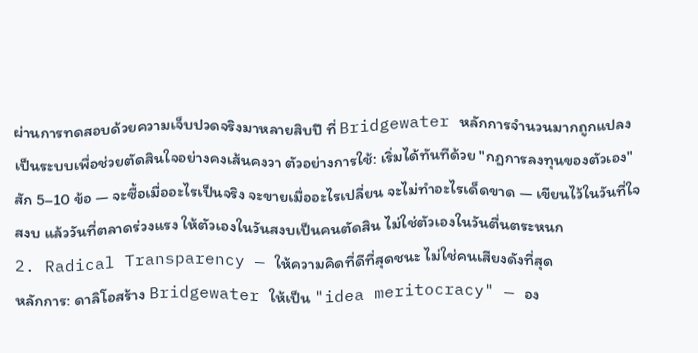ผ่านการทดสอบด้วยความเจ็บปวดจริงมาหลายสิบปี ที่ Bridgewater หลักการจำนวนมากถูกแปลงเป็นระบบเพื่อช่วยตัดสินใจอย่างคงเส้นคงวา ตัวอย่างการใช้: เริ่มได้ทันทีด้วย "กฎการลงทุนของตัวเอง" สัก 5–10 ข้อ — จะซื้อเมื่ออะไรเป็นจริง จะขายเมื่ออะไรเปลี่ยน จะไม่ทำอะไรเด็ดขาด — เขียนไว้ในวันที่ใจสงบ แล้ววันที่ตลาดร่วงแรง ให้ตัวเองในวันสงบเป็นคนตัดสิน ไม่ใช่ตัวเองในวันตื่นตระหนก
2. Radical Transparency — ให้ความคิดที่ดีที่สุดชนะ ไม่ใช่คนเสียงดังที่สุด
หลักการ: ดาลิโอสร้าง Bridgewater ให้เป็น "idea meritocracy" — อง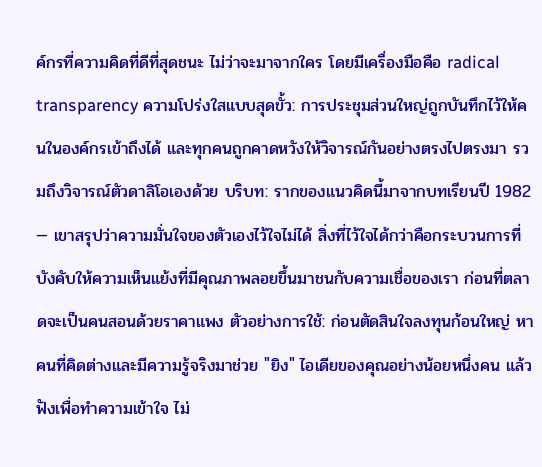ค์กรที่ความคิดที่ดีที่สุดชนะ ไม่ว่าจะมาจากใคร โดยมีเครื่องมือคือ radical transparency ความโปร่งใสแบบสุดขั้ว: การประชุมส่วนใหญ่ถูกบันทึกไว้ให้คนในองค์กรเข้าถึงได้ และทุกคนถูกคาดหวังให้วิจารณ์กันอย่างตรงไปตรงมา รวมถึงวิจารณ์ตัวดาลิโอเองด้วย บริบท: รากของแนวคิดนี้มาจากบทเรียนปี 1982 — เขาสรุปว่าความมั่นใจของตัวเองไว้ใจไม่ได้ สิ่งที่ไว้ใจได้กว่าคือกระบวนการที่บังคับให้ความเห็นแย้งที่มีคุณภาพลอยขึ้นมาชนกับความเชื่อของเรา ก่อนที่ตลาดจะเป็นคนสอนด้วยราคาแพง ตัวอย่างการใช้: ก่อนตัดสินใจลงทุนก้อนใหญ่ หาคนที่คิดต่างและมีความรู้จริงมาช่วย "ยิง" ไอเดียของคุณอย่างน้อยหนึ่งคน แล้วฟังเพื่อทำความเข้าใจ ไม่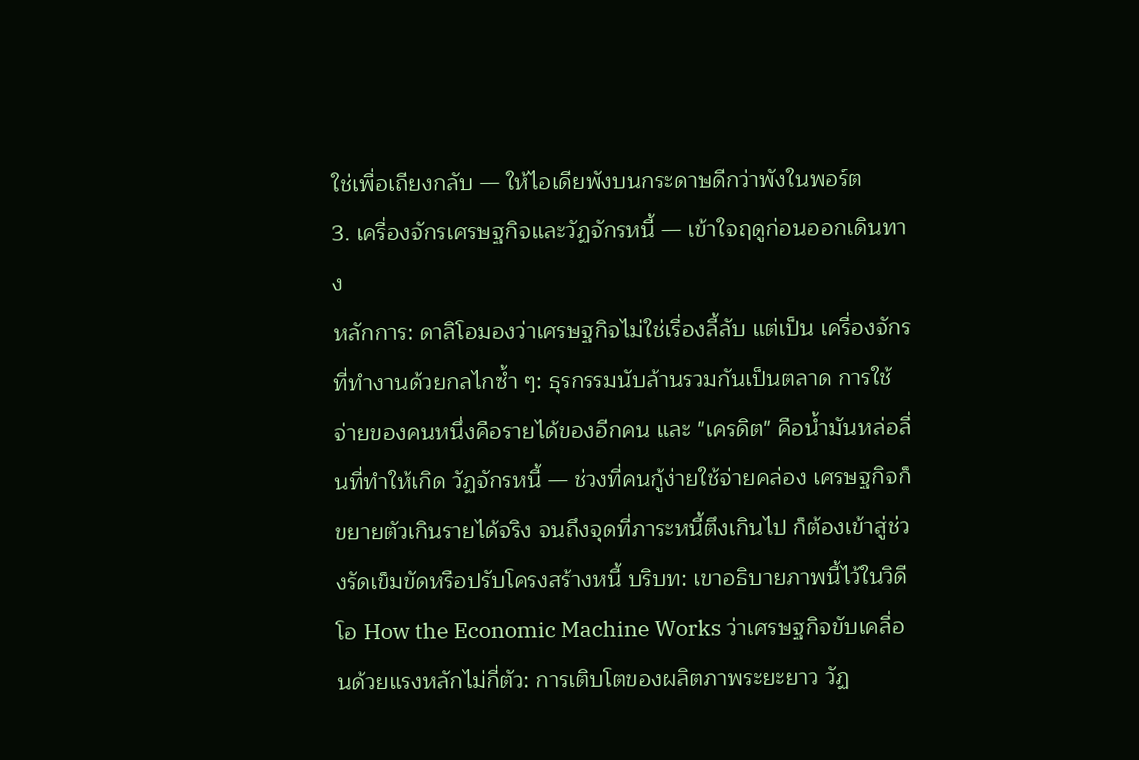ใช่เพื่อเถียงกลับ — ให้ไอเดียพังบนกระดาษดีกว่าพังในพอร์ต
3. เครื่องจักรเศรษฐกิจและวัฏจักรหนี้ — เข้าใจฤดูก่อนออกเดินทาง
หลักการ: ดาลิโอมองว่าเศรษฐกิจไม่ใช่เรื่องลี้ลับ แต่เป็น เครื่องจักร ที่ทำงานด้วยกลไกซ้ำ ๆ: ธุรกรรมนับล้านรวมกันเป็นตลาด การใช้จ่ายของคนหนึ่งคือรายได้ของอีกคน และ "เครดิต" คือน้ำมันหล่อลื่นที่ทำให้เกิด วัฏจักรหนี้ — ช่วงที่คนกู้ง่ายใช้จ่ายคล่อง เศรษฐกิจก็ขยายตัวเกินรายได้จริง จนถึงจุดที่ภาระหนี้ตึงเกินไป ก็ต้องเข้าสู่ช่วงรัดเข็มขัดหรือปรับโครงสร้างหนี้ บริบท: เขาอธิบายภาพนี้ไว้ในวิดีโอ How the Economic Machine Works ว่าเศรษฐกิจขับเคลื่อนด้วยแรงหลักไม่กี่ตัว: การเติบโตของผลิตภาพระยะยาว วัฏ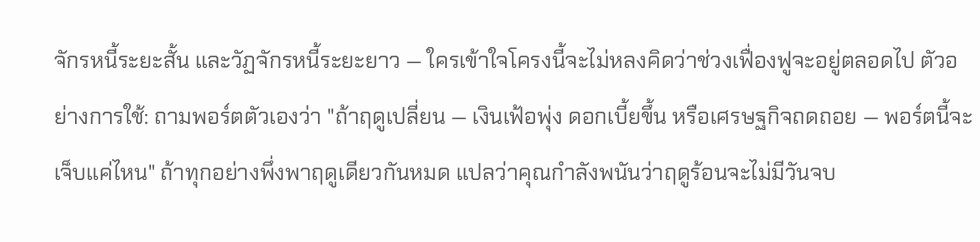จักรหนี้ระยะสั้น และวัฏจักรหนี้ระยะยาว — ใครเข้าใจโครงนี้จะไม่หลงคิดว่าช่วงเฟื่องฟูจะอยู่ตลอดไป ตัวอย่างการใช้: ถามพอร์ตตัวเองว่า "ถ้าฤดูเปลี่ยน — เงินเฟ้อพุ่ง ดอกเบี้ยขึ้น หรือเศรษฐกิจถดถอย — พอร์ตนี้จะเจ็บแค่ไหน" ถ้าทุกอย่างพึ่งพาฤดูเดียวกันหมด แปลว่าคุณกำลังพนันว่าฤดูร้อนจะไม่มีวันจบ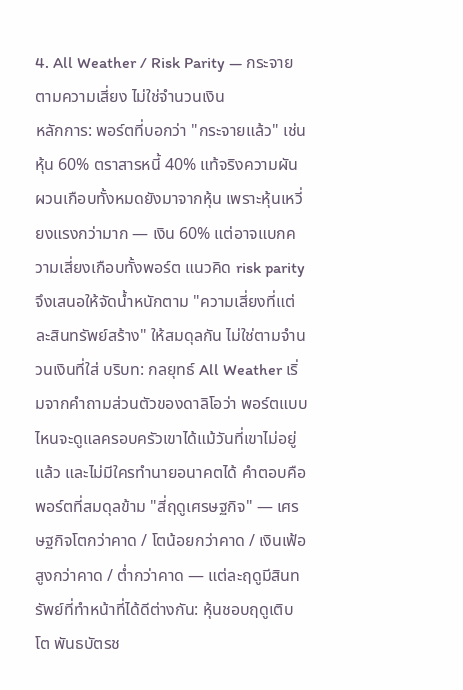4. All Weather / Risk Parity — กระจายตามความเสี่ยง ไม่ใช่จำนวนเงิน
หลักการ: พอร์ตที่บอกว่า "กระจายแล้ว" เช่น หุ้น 60% ตราสารหนี้ 40% แท้จริงความผันผวนเกือบทั้งหมดยังมาจากหุ้น เพราะหุ้นเหวี่ยงแรงกว่ามาก — เงิน 60% แต่อาจแบกความเสี่ยงเกือบทั้งพอร์ต แนวคิด risk parity จึงเสนอให้จัดน้ำหนักตาม "ความเสี่ยงที่แต่ละสินทรัพย์สร้าง" ให้สมดุลกัน ไม่ใช่ตามจำนวนเงินที่ใส่ บริบท: กลยุทธ์ All Weather เริ่มจากคำถามส่วนตัวของดาลิโอว่า พอร์ตแบบไหนจะดูแลครอบครัวเขาได้แม้วันที่เขาไม่อยู่แล้ว และไม่มีใครทำนายอนาคตได้ คำตอบคือพอร์ตที่สมดุลข้าม "สี่ฤดูเศรษฐกิจ" — เศรษฐกิจโตกว่าคาด / โตน้อยกว่าคาด / เงินเฟ้อสูงกว่าคาด / ต่ำกว่าคาด — แต่ละฤดูมีสินทรัพย์ที่ทำหน้าที่ได้ดีต่างกัน: หุ้นชอบฤดูเติบโต พันธบัตรช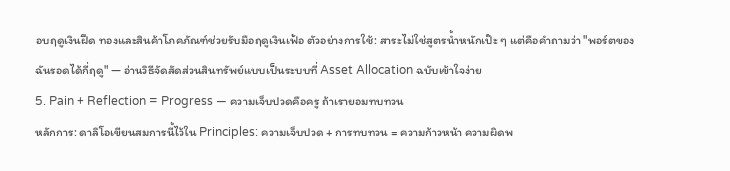อบฤดูเงินฝืด ทองและสินค้าโภคภัณฑ์ช่วยรับมือฤดูเงินเฟ้อ ตัวอย่างการใช้: สาระไม่ใช่สูตรน้ำหนักเป๊ะ ๆ แต่คือคำถามว่า "พอร์ตของฉันรอดได้กี่ฤดู" — อ่านวิธีจัดสัดส่วนสินทรัพย์แบบเป็นระบบที่ Asset Allocation ฉบับเข้าใจง่าย
5. Pain + Reflection = Progress — ความเจ็บปวดคือครู ถ้าเรายอมทบทวน
หลักการ: ดาลิโอเขียนสมการนี้ไว้ใน Principles: ความเจ็บปวด + การทบทวน = ความก้าวหน้า ความผิดพ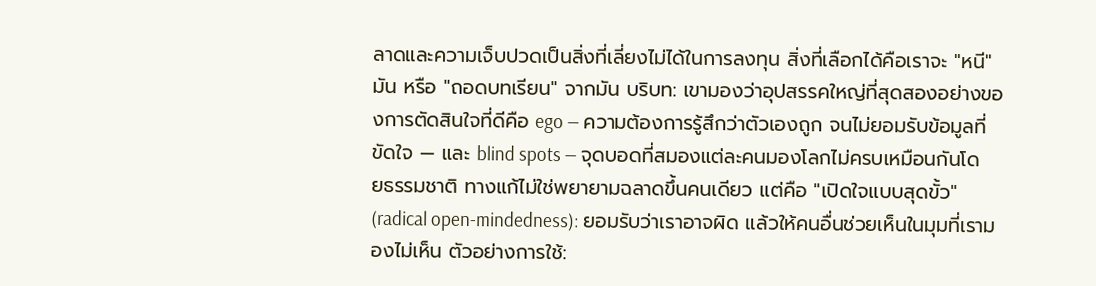ลาดและความเจ็บปวดเป็นสิ่งที่เลี่ยงไม่ได้ในการลงทุน สิ่งที่เลือกได้คือเราจะ "หนี" มัน หรือ "ถอดบทเรียน" จากมัน บริบท: เขามองว่าอุปสรรคใหญ่ที่สุดสองอย่างของการตัดสินใจที่ดีคือ ego — ความต้องการรู้สึกว่าตัวเองถูก จนไม่ยอมรับข้อมูลที่ขัดใจ — และ blind spots — จุดบอดที่สมองแต่ละคนมองโลกไม่ครบเหมือนกันโดยธรรมชาติ ทางแก้ไม่ใช่พยายามฉลาดขึ้นคนเดียว แต่คือ "เปิดใจแบบสุดขั้ว" (radical open-mindedness): ยอมรับว่าเราอาจผิด แล้วให้คนอื่นช่วยเห็นในมุมที่เรามองไม่เห็น ตัวอย่างการใช้: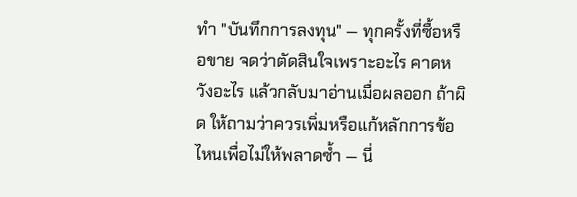ทำ "บันทึกการลงทุน" — ทุกครั้งที่ซื้อหรือขาย จดว่าตัดสินใจเพราะอะไร คาดหวังอะไร แล้วกลับมาอ่านเมื่อผลออก ถ้าผิด ให้ถามว่าควรเพิ่มหรือแก้หลักการข้อไหนเพื่อไม่ให้พลาดซ้ำ — นี่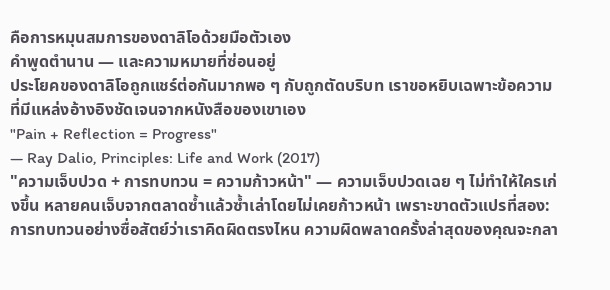คือการหมุนสมการของดาลิโอด้วยมือตัวเอง
คำพูดตำนาน — และความหมายที่ซ่อนอยู่
ประโยคของดาลิโอถูกแชร์ต่อกันมากพอ ๆ กับถูกตัดบริบท เราขอหยิบเฉพาะข้อความที่มีแหล่งอ้างอิงชัดเจนจากหนังสือของเขาเอง
"Pain + Reflection = Progress"
— Ray Dalio, Principles: Life and Work (2017)
"ความเจ็บปวด + การทบทวน = ความก้าวหน้า" — ความเจ็บปวดเฉย ๆ ไม่ทำให้ใครเก่งขึ้น หลายคนเจ็บจากตลาดซ้ำแล้วซ้ำเล่าโดยไม่เคยก้าวหน้า เพราะขาดตัวแปรที่สอง: การทบทวนอย่างซื่อสัตย์ว่าเราคิดผิดตรงไหน ความผิดพลาดครั้งล่าสุดของคุณจะกลา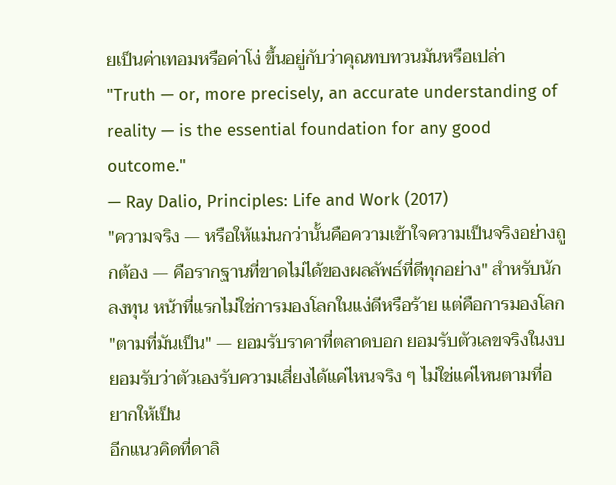ยเป็นค่าเทอมหรือค่าโง่ ขึ้นอยู่กับว่าคุณทบทวนมันหรือเปล่า
"Truth — or, more precisely, an accurate understanding of reality — is the essential foundation for any good outcome."
— Ray Dalio, Principles: Life and Work (2017)
"ความจริง — หรือให้แม่นกว่านั้นคือความเข้าใจความเป็นจริงอย่างถูกต้อง — คือรากฐานที่ขาดไม่ได้ของผลลัพธ์ที่ดีทุกอย่าง" สำหรับนักลงทุน หน้าที่แรกไม่ใช่การมองโลกในแง่ดีหรือร้าย แต่คือการมองโลก "ตามที่มันเป็น" — ยอมรับราคาที่ตลาดบอก ยอมรับตัวเลขจริงในงบ ยอมรับว่าตัวเองรับความเสี่ยงได้แค่ไหนจริง ๆ ไม่ใช่แค่ไหนตามที่อยากให้เป็น
อีกแนวคิดที่ดาลิ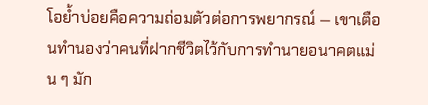โอย้ำบ่อยคือความถ่อมตัวต่อการพยากรณ์ — เขาเตือนทำนองว่าคนที่ฝากชีวิตไว้กับการทำนายอนาคตแม่น ๆ มัก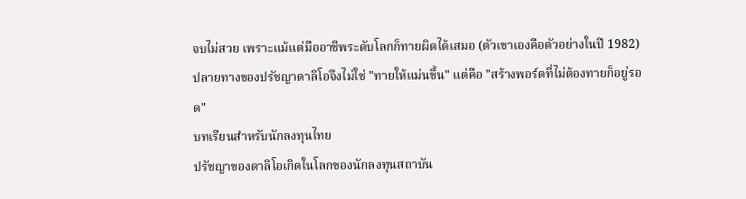จบไม่สวย เพราะแม้แต่มืออาชีพระดับโลกก็ทายผิดได้เสมอ (ตัวเขาเองคือตัวอย่างในปี 1982) ปลายทางของปรัชญาดาลิโอจึงไม่ใช่ "ทายให้แม่นขึ้น" แต่คือ "สร้างพอร์ตที่ไม่ต้องทายก็อยู่รอด"
บทเรียนสำหรับนักลงทุนไทย
ปรัชญาของดาลิโอเกิดในโลกของนักลงทุนสถาบัน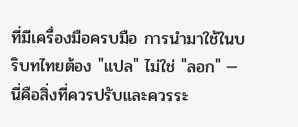ที่มีเครื่องมือครบมือ การนำมาใช้ในบริบทไทยต้อง "แปล" ไม่ใช่ "ลอก" — นี่คือสิ่งที่ควรปรับและควรระ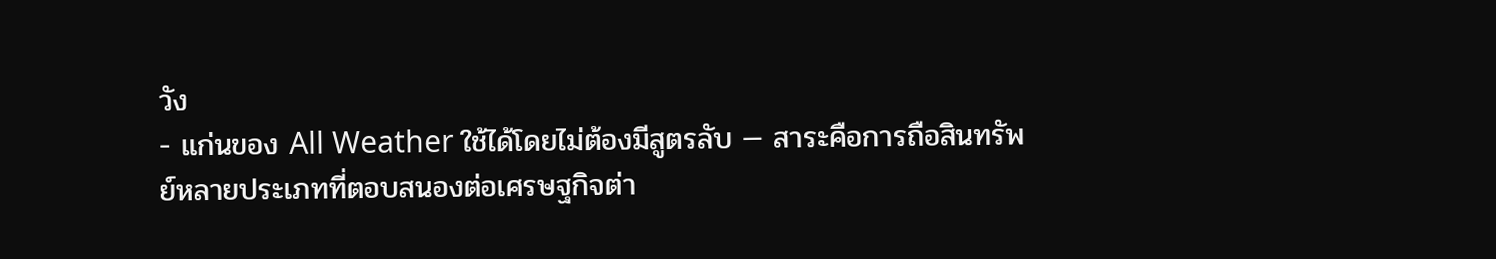วัง
- แก่นของ All Weather ใช้ได้โดยไม่ต้องมีสูตรลับ — สาระคือการถือสินทรัพย์หลายประเภทที่ตอบสนองต่อเศรษฐกิจต่า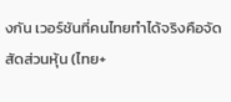งกัน เวอร์ชันที่คนไทยทำได้จริงคือจัดสัดส่วนหุ้น (ไทย+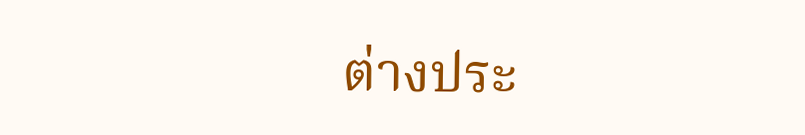ต่างประ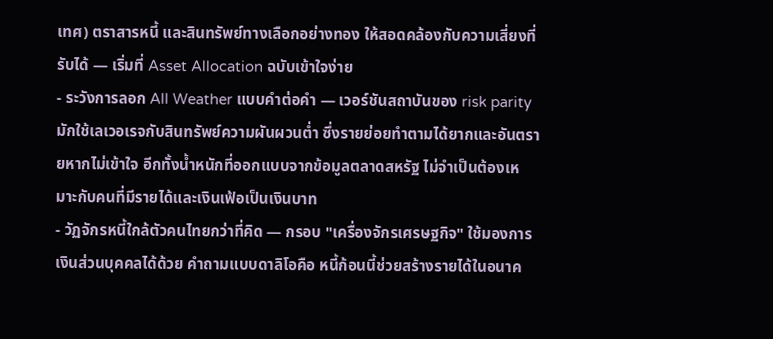เทศ) ตราสารหนี้ และสินทรัพย์ทางเลือกอย่างทอง ให้สอดคล้องกับความเสี่ยงที่รับได้ — เริ่มที่ Asset Allocation ฉบับเข้าใจง่าย
- ระวังการลอก All Weather แบบคำต่อคำ — เวอร์ชันสถาบันของ risk parity มักใช้เลเวอเรจกับสินทรัพย์ความผันผวนต่ำ ซึ่งรายย่อยทำตามได้ยากและอันตรายหากไม่เข้าใจ อีกทั้งน้ำหนักที่ออกแบบจากข้อมูลตลาดสหรัฐ ไม่จำเป็นต้องเหมาะกับคนที่มีรายได้และเงินเฟ้อเป็นเงินบาท
- วัฏจักรหนี้ใกล้ตัวคนไทยกว่าที่คิด — กรอบ "เครื่องจักรเศรษฐกิจ" ใช้มองการเงินส่วนบุคคลได้ด้วย คำถามแบบดาลิโอคือ หนี้ก้อนนี้ช่วยสร้างรายได้ในอนาค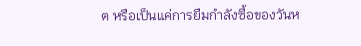ต หรือเป็นแค่การยืมกำลังซื้อของวันห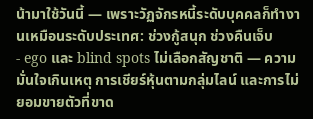น้ามาใช้วันนี้ — เพราะวัฏจักรหนี้ระดับบุคคลก็ทำงานเหมือนระดับประเทศ: ช่วงกู้สนุก ช่วงคืนเจ็บ
- ego และ blind spots ไม่เลือกสัญชาติ — ความมั่นใจเกินเหตุ การเชียร์หุ้นตามกลุ่มไลน์ และการไม่ยอมขายตัวที่ขาด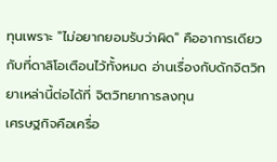ทุนเพราะ "ไม่อยากยอมรับว่าผิด" คืออาการเดียวกับที่ดาลิโอเตือนไว้ทั้งหมด อ่านเรื่องกับดักจิตวิทยาเหล่านี้ต่อได้ที่ จิตวิทยาการลงทุน
เศรษฐกิจคือเครื่อ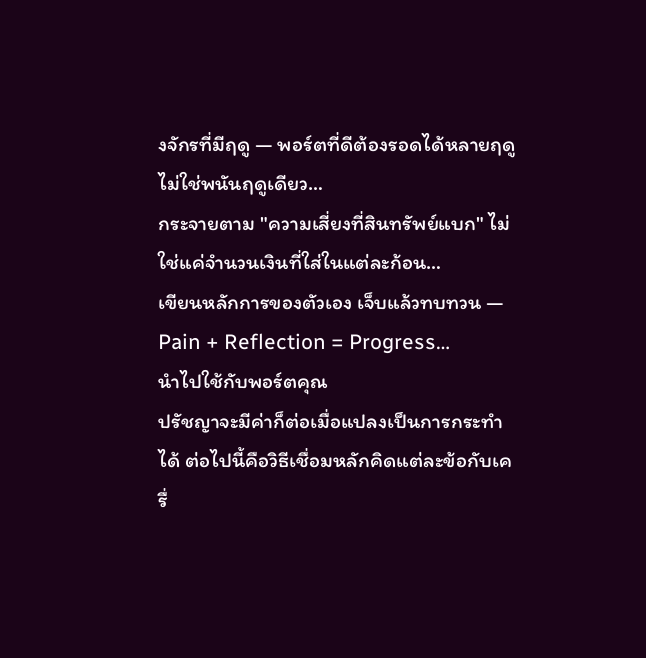งจักรที่มีฤดู — พอร์ตที่ดีต้องรอดได้หลายฤดู ไม่ใช่พนันฤดูเดียว…
กระจายตาม "ความเสี่ยงที่สินทรัพย์แบก" ไม่ใช่แค่จำนวนเงินที่ใส่ในแต่ละก้อน…
เขียนหลักการของตัวเอง เจ็บแล้วทบทวน — Pain + Reflection = Progress…
นำไปใช้กับพอร์ตคุณ
ปรัชญาจะมีค่าก็ต่อเมื่อแปลงเป็นการกระทำได้ ต่อไปนี้คือวิธีเชื่อมหลักคิดแต่ละข้อกับเครื่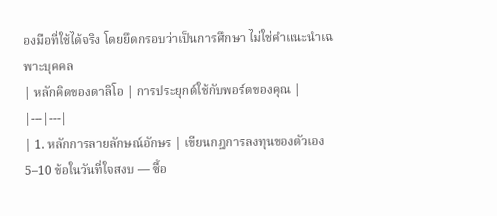องมือที่ใช้ได้จริง โดยยึดกรอบว่าเป็นการศึกษา ไม่ใช่คำแนะนำเฉพาะบุคคล
| หลักคิดของดาลิโอ | การประยุกต์ใช้กับพอร์ตของคุณ |
|---|---|
| 1. หลักการลายลักษณ์อักษร | เขียนกฎการลงทุนของตัวเอง 5–10 ข้อในวันที่ใจสงบ — ซื้อ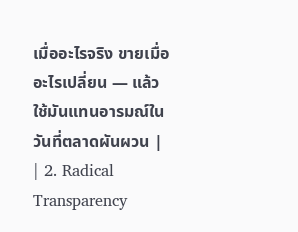เมื่ออะไรจริง ขายเมื่ออะไรเปลี่ยน — แล้วใช้มันแทนอารมณ์ในวันที่ตลาดผันผวน |
| 2. Radical Transparency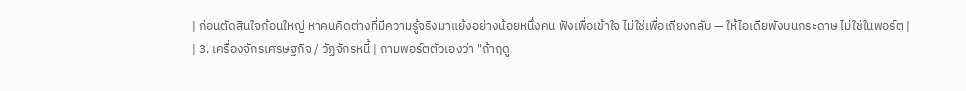| ก่อนตัดสินใจก้อนใหญ่ หาคนคิดต่างที่มีความรู้จริงมาแย้งอย่างน้อยหนึ่งคน ฟังเพื่อเข้าใจ ไม่ใช่เพื่อเถียงกลับ — ให้ไอเดียพังบนกระดาษ ไม่ใช่ในพอร์ต |
| 3. เครื่องจักรเศรษฐกิจ / วัฏจักรหนี้ | ถามพอร์ตตัวเองว่า "ถ้าฤดู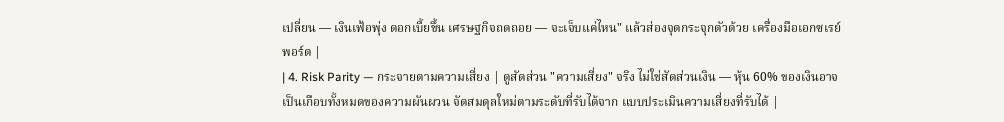เปลี่ยน — เงินเฟ้อพุ่ง ดอกเบี้ยขึ้น เศรษฐกิจถดถอย — จะเจ็บแค่ไหน" แล้วส่องจุดกระจุกตัวด้วย เครื่องมือเอกซเรย์พอร์ต |
| 4. Risk Parity — กระจายตามความเสี่ยง | ดูสัดส่วน "ความเสี่ยง" จริง ไม่ใช่สัดส่วนเงิน — หุ้น 60% ของเงินอาจเป็นเกือบทั้งหมดของความผันผวน จัดสมดุลใหม่ตามระดับที่รับได้จาก แบบประเมินความเสี่ยงที่รับได้ |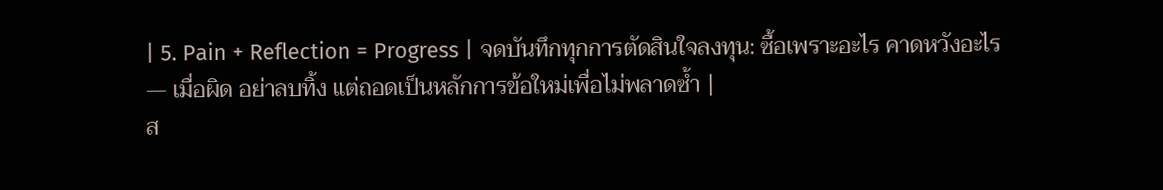| 5. Pain + Reflection = Progress | จดบันทึกทุกการตัดสินใจลงทุน: ซื้อเพราะอะไร คาดหวังอะไร — เมื่อผิด อย่าลบทิ้ง แต่ถอดเป็นหลักการข้อใหม่เพื่อไม่พลาดซ้ำ |
ส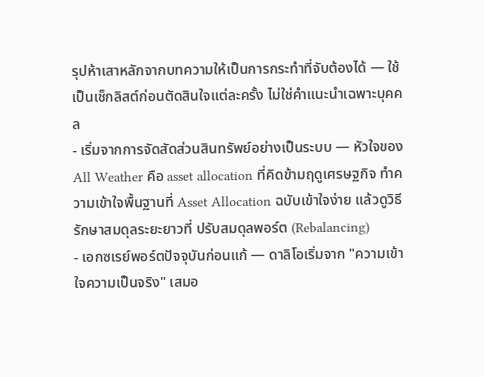รุปห้าเสาหลักจากบทความให้เป็นการกระทำที่จับต้องได้ — ใช้เป็นเช็กลิสต์ก่อนตัดสินใจแต่ละครั้ง ไม่ใช่คำแนะนำเฉพาะบุคคล
- เริ่มจากการจัดสัดส่วนสินทรัพย์อย่างเป็นระบบ — หัวใจของ All Weather คือ asset allocation ที่คิดข้ามฤดูเศรษฐกิจ ทำความเข้าใจพื้นฐานที่ Asset Allocation ฉบับเข้าใจง่าย แล้วดูวิธีรักษาสมดุลระยะยาวที่ ปรับสมดุลพอร์ต (Rebalancing)
- เอกซเรย์พอร์ตปัจจุบันก่อนแก้ — ดาลิโอเริ่มจาก "ความเข้าใจความเป็นจริง" เสมอ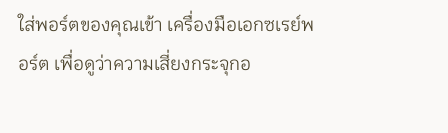ใส่พอร์ตของคุณเข้า เครื่องมือเอกซเรย์พอร์ต เพื่อดูว่าความเสี่ยงกระจุกอ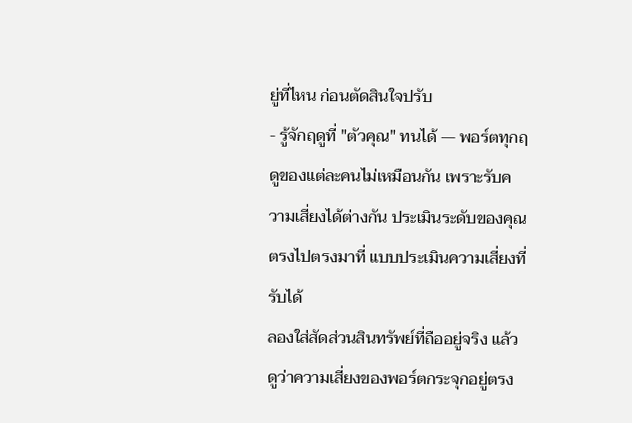ยู่ที่ไหน ก่อนตัดสินใจปรับ
- รู้จักฤดูที่ "ตัวคุณ" ทนได้ — พอร์ตทุกฤดูของแต่ละคนไม่เหมือนกัน เพราะรับความเสี่ยงได้ต่างกัน ประเมินระดับของคุณตรงไปตรงมาที่ แบบประเมินความเสี่ยงที่รับได้
ลองใส่สัดส่วนสินทรัพย์ที่ถืออยู่จริง แล้วดูว่าความเสี่ยงของพอร์ตกระจุกอยู่ตรง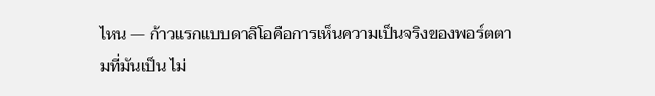ไหน — ก้าวแรกแบบดาลิโอคือการเห็นความเป็นจริงของพอร์ตตามที่มันเป็น ไม่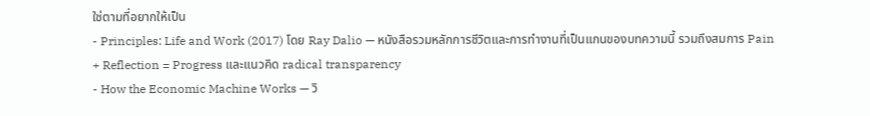ใช่ตามที่อยากให้เป็น
- Principles: Life and Work (2017) โดย Ray Dalio — หนังสือรวมหลักการชีวิตและการทำงานที่เป็นแกนของบทความนี้ รวมถึงสมการ Pain + Reflection = Progress และแนวคิด radical transparency
- How the Economic Machine Works — วิ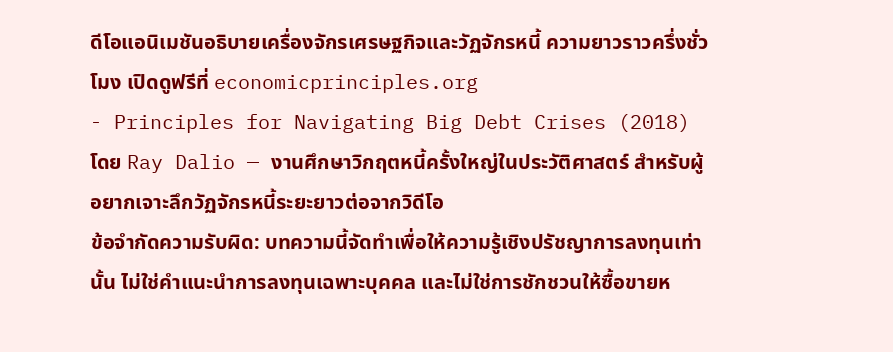ดีโอแอนิเมชันอธิบายเครื่องจักรเศรษฐกิจและวัฏจักรหนี้ ความยาวราวครึ่งชั่วโมง เปิดดูฟรีที่ economicprinciples.org
- Principles for Navigating Big Debt Crises (2018) โดย Ray Dalio — งานศึกษาวิกฤตหนี้ครั้งใหญ่ในประวัติศาสตร์ สำหรับผู้อยากเจาะลึกวัฏจักรหนี้ระยะยาวต่อจากวิดีโอ
ข้อจำกัดความรับผิด: บทความนี้จัดทำเพื่อให้ความรู้เชิงปรัชญาการลงทุนเท่านั้น ไม่ใช่คำแนะนำการลงทุนเฉพาะบุคคล และไม่ใช่การชักชวนให้ซื้อขายห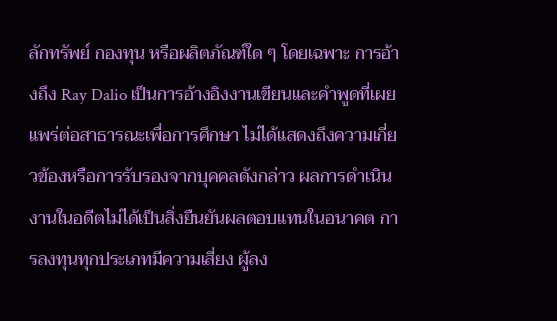ลักทรัพย์ กองทุน หรือผลิตภัณฑ์ใด ๆ โดยเฉพาะ การอ้างถึง Ray Dalio เป็นการอ้างอิงงานเขียนและคำพูดที่เผยแพร่ต่อสาธารณะเพื่อการศึกษา ไม่ได้แสดงถึงความเกี่ยวข้องหรือการรับรองจากบุคคลดังกล่าว ผลการดำเนินงานในอดีตไม่ได้เป็นสิ่งยืนยันผลตอบแทนในอนาคต การลงทุนทุกประเภทมีความเสี่ยง ผู้ลง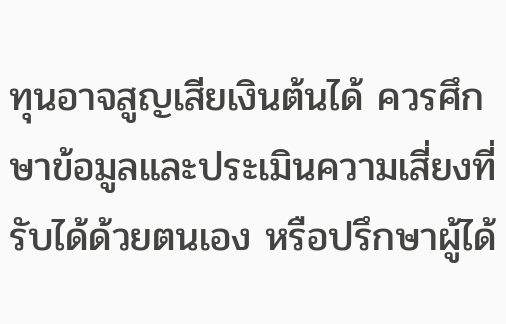ทุนอาจสูญเสียเงินต้นได้ ควรศึกษาข้อมูลและประเมินความเสี่ยงที่รับได้ด้วยตนเอง หรือปรึกษาผู้ได้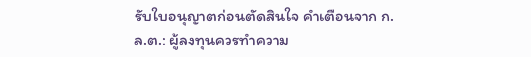รับใบอนุญาตก่อนตัดสินใจ คำเตือนจาก ก.ล.ต.: ผู้ลงทุนควรทำความ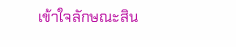เข้าใจลักษณะสิน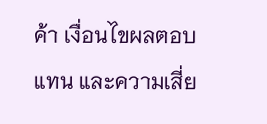ค้า เงื่อนไขผลตอบแทน และความเสี่ย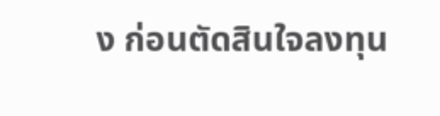ง ก่อนตัดสินใจลงทุน